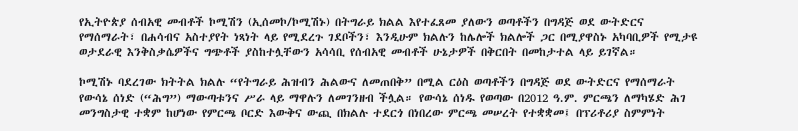የኢትዮጵያ ሰብአዊ መብቶች ኮሚሽን (ኢሰመኮ/ኮሚሽኑ) በትግራይ ክልል እየተፈጸመ ያለውን ወጣቶችን በግዳጅ ወደ ውትድርና የማሰማራት፣ በሐሳብና አስተያየት ነጻነት ላይ የሚደረጉ ገደቦችን፣ እንዲሁም ክልሉን ከሌሎች ክልሎች ጋር በሚያዋስኑ አካባቢዎች የሚታዩ ወታደራዊ እንቅስቃሴዎችና ግጭቶች ያስከተሏቸውን አሳሳቢ የሰብአዊ መብቶች ሁኔታዎች በቅርበት በመከታተል ላይ ይገኛል።

ኮሚሽኑ ባደረገው ክትትል ክልሉ “የትግራይ ሕዝብን ሕልውና ለመጠበቅ” በሚል ርዕስ ወጣቶችን በግዳጅ ወደ ውትድርና የማሰማራት የውሳኔ ሰነድ (“ሕግ”) ማውጣቱንና ሥራ ላይ ማዋሉን ለመገንዘብ ችሏል። የውሳኔ ሰነዱ የወጣው በ2012 ዓ.ም. ምርጫን ለማካሄድ ሕገ መንግስታዊ ተቋም ከሆነው የምርጫ ቦርድ እውቅና ውጪ በክልሉ ተደርጎ በነበረው ምርጫ መሠረት የተቋቋመ፤ በፕሪቶሪያ ስምምነት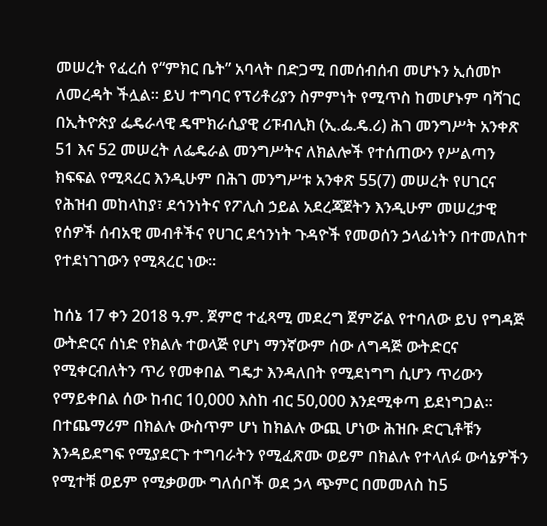መሠረት የፈረሰ የ“ምክር ቤት” አባላት በድጋሚ በመሰብሰብ መሆኑን ኢሰመኮ ለመረዳት ችሏል። ይህ ተግባር የፕሪቶሪያን ስምምነት የሚጥስ ከመሆኑም ባሻገር በኢትዮጵያ ፌዴራላዊ ዴሞክራሲያዊ ሪፑብሊክ (ኢ.ፌ.ዴ.ሪ) ሕገ መንግሥት አንቀጽ 51 እና 52 መሠረት ለፌዴራል መንግሥትና ለክልሎች የተሰጠውን የሥልጣን ክፍፍል የሚጻረር እንዲሁም በሕገ መንግሥቱ አንቀጽ 55(7) መሠረት የሀገርና የሕዝብ መከላከያ፣ ደኅንነትና የፖሊስ ኃይል አደረጃጀትን እንዲሁም መሠረታዊ የሰዎች ሰብአዊ መብቶችና የሀገር ደኅንነት ጉዳዮች የመወሰን ኃላፊነትን በተመለከተ የተደነገገውን የሚጻረር ነው።

ከሰኔ 17 ቀን 2018 ዓ.ም. ጀምሮ ተፈጻሚ መደረግ ጀምሯል የተባለው ይህ የግዳጅ ውትድርና ሰነድ የክልሉ ተወላጅ የሆነ ማንኛውም ሰው ለግዳጅ ውትድርና የሚቀርብለትን ጥሪ የመቀበል ግዴታ እንዳለበት የሚደነግግ ሲሆን ጥሪውን የማይቀበል ሰው ከብር 10,000 እስከ ብር 50,000 እንደሚቀጣ ይደነግጋል። በተጨማሪም በክልሉ ውስጥም ሆነ ከክልሉ ውጪ ሆነው ሕዝቡ ድርጊቶቹን እንዳይደግፍ የሚያደርጉ ተግባራትን የሚፈጽሙ ወይም በክልሉ የተላለፉ ውሳኔዎችን የሚተቹ ወይም የሚቃወሙ ግለሰቦች ወደ ኃላ ጭምር በመመለስ ከ5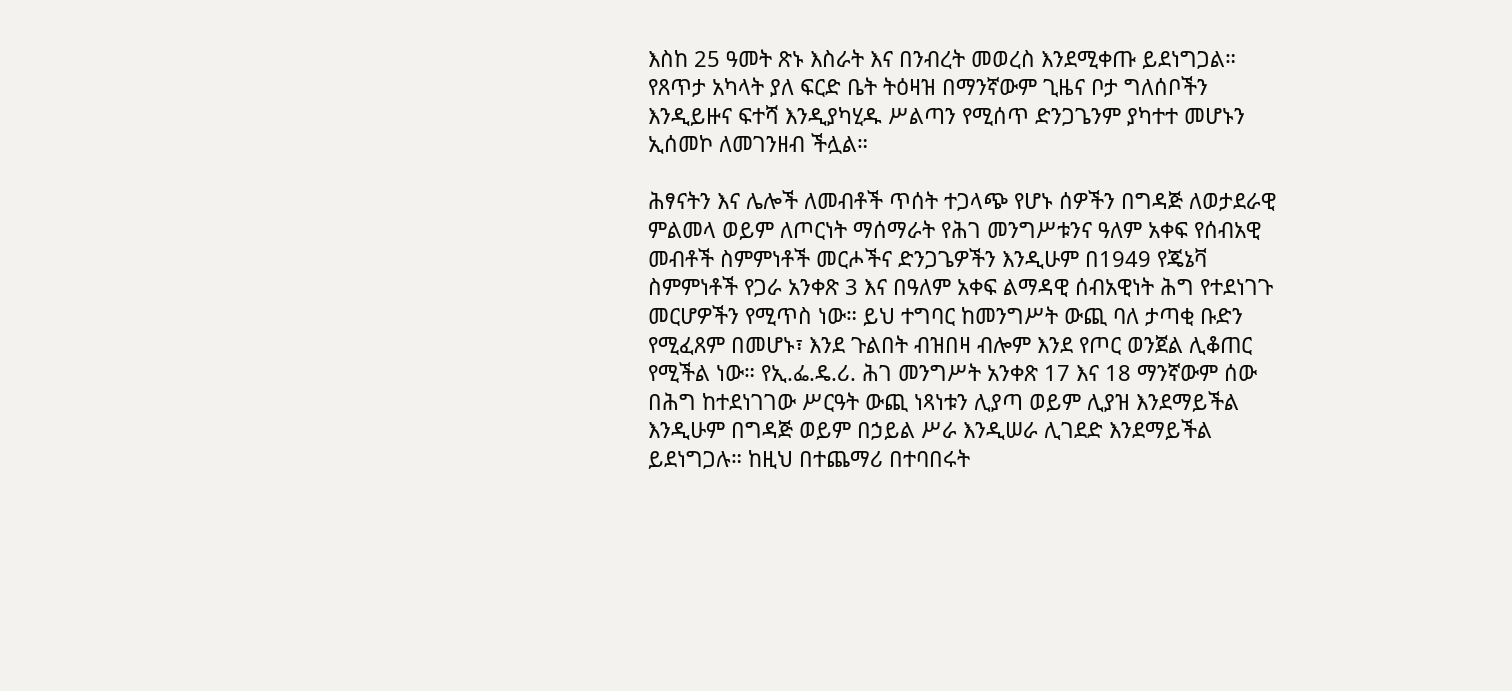እስከ 25 ዓመት ጽኑ እስራት እና በንብረት መወረስ እንደሚቀጡ ይደነግጋል። የጸጥታ አካላት ያለ ፍርድ ቤት ትዕዛዝ በማንኛውም ጊዜና ቦታ ግለሰቦችን እንዲይዙና ፍተሻ እንዲያካሂዱ ሥልጣን የሚሰጥ ድንጋጌንም ያካተተ መሆኑን ኢሰመኮ ለመገንዘብ ችሏል።

ሕፃናትን እና ሌሎች ለመብቶች ጥሰት ተጋላጭ የሆኑ ሰዎችን በግዳጅ ለወታደራዊ ምልመላ ወይም ለጦርነት ማሰማራት የሕገ መንግሥቱንና ዓለም አቀፍ የሰብአዊ መብቶች ስምምነቶች መርሖችና ድንጋጌዎችን እንዲሁም በ1949 የጄኔቫ ስምምነቶች የጋራ አንቀጽ 3 እና በዓለም አቀፍ ልማዳዊ ሰብአዊነት ሕግ የተደነገጉ መርሆዎችን የሚጥስ ነው። ይህ ተግባር ከመንግሥት ውጪ ባለ ታጣቂ ቡድን የሚፈጸም በመሆኑ፣ እንደ ጉልበት ብዝበዛ ብሎም እንደ የጦር ወንጀል ሊቆጠር የሚችል ነው። የኢ.ፌ.ዴ.ሪ. ሕገ መንግሥት አንቀጽ 17 እና 18 ማንኛውም ሰው በሕግ ከተደነገገው ሥርዓት ውጪ ነጻነቱን ሊያጣ ወይም ሊያዝ እንደማይችል እንዲሁም በግዳጅ ወይም በኃይል ሥራ እንዲሠራ ሊገደድ እንደማይችል ይደነግጋሉ። ከዚህ በተጨማሪ በተባበሩት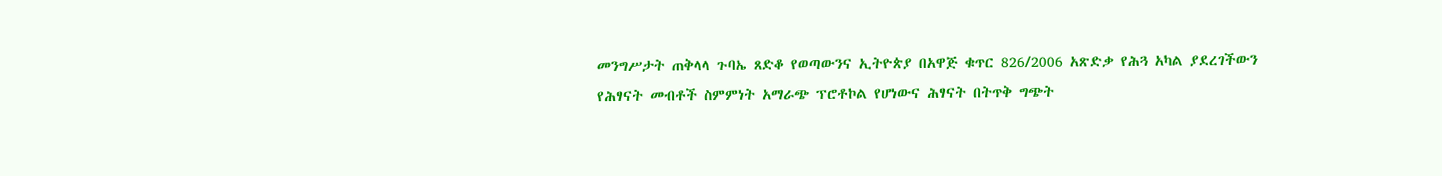መንግሥታት ጠቅላላ ጉባኤ ጸድቆ የወጣውንና ኢትዮጵያ በአዋጅ ቁጥር 826/2006 አጽድቃ የሕጓ አካል ያደረገችውን የሕፃናት መብቶች ስምምነት አማራጭ ፕሮቶኮል የሆነውና ሕፃናት በትጥቅ ግጭት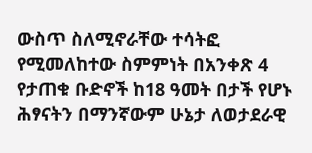ውስጥ ስለሚኖራቸው ተሳትፎ የሚመለከተው ስምምነት በአንቀጽ 4 የታጠቁ ቡድኖች ከ18 ዓመት በታች የሆኑ ሕፃናትን በማንኛውም ሁኔታ ለወታደራዊ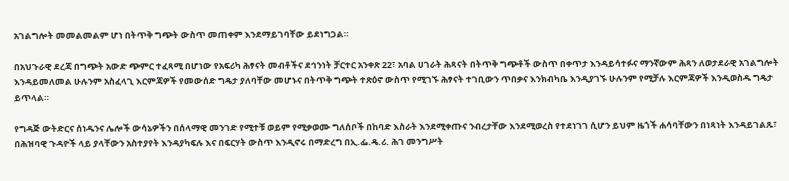አገልግሎት መመልመልም ሆነ በትጥቅ ግጭት ውስጥ መጠቀም እንደማይገባቸው ይደነግጋል።

በአህጉራዊ ደረጃ በግጭት አውድ ጭምር ተፈጻሚ በሆነው የአፍሪካ ሕፃናት መብቶችና ደኅንነት ቻርተር አንቀጽ 22፣ አባል ሀገራት ሕጻናት በትጥቅ ግጭቶች ውስጥ በቀጥታ እንዳይሳተፉና ማንኛውም ሕጻን ለወታደራዊ አገልግሎት እንዳይመለመል ሁሉንም አስፈላጊ እርምጃዎች የመውሰድ ግዴታ ያለባቸው መሆኑና በትጥቅ ግጭት ተጽዕኖ ውስጥ የሚገኙ ሕፃናት ተገቢውን ጥበቃና እንክብካቤ እንዲያገኙ ሁሉንም የሚቻሉ እርምጃዎች እንዲወስዱ ግዴታ ይጥላል።

የግዳጅ ውትድርና ሰነዱንና ሌሎች ውሳኔዎችን በሰላማዊ መንገድ የሚተቹ ወይም የሚቃወሙ ግለሰቦች በከባድ እስራት እንደሚቀጡና ንብረታቸው እንደሚወረስ የተደነገገ ሲሆን ይህም ዜጎች ሐሳባቸውን በነጻነት እንዳይገልጹ፣ በሕዝባዊ ጉዳዮች ላይ ያላቸውን አስተያየት እንዳያካፍሉ እና በፍርሃት ውስጥ እንዲኖሩ በማድረግ በኢ.ፌ.ዴ.ሪ. ሕገ መንግሥት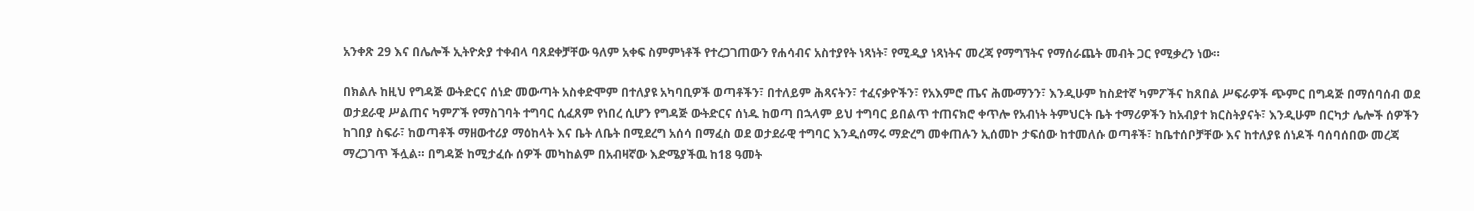አንቀጽ 29 እና በሌሎች ኢትዮጵያ ተቀብላ ባጸደቀቻቸው ዓለም አቀፍ ስምምነቶች የተረጋገጠውን የሐሳብና አስተያየት ነጻነት፣ የሚዲያ ነጻነትና መረጃ የማግኘትና የማሰራጨት መብት ጋር የሚቃረን ነው።

በክልሉ ከዚህ የግዳጅ ውትድርና ሰነድ መውጣት አስቀድሞም በተለያዩ አካባቢዎች ወጣቶችን፣ በተለይም ሕጻናትን፣ ተፈናቃዮችን፣ የአእምሮ ጤና ሕሙማንን፣ እንዲሁም ከስደተኛ ካምፖችና ከጸበል ሥፍራዎች ጭምር በግዳጅ በማሰባሰብ ወደ ወታደራዊ ሥልጠና ካምፖች የማስገባት ተግባር ሲፈጸም የነበረ ሲሆን የግዳጅ ውትድርና ሰነዱ ከወጣ በኋላም ይህ ተግባር ይበልጥ ተጠናክሮ ቀጥሎ የአብነት ትምህርት ቤት ተማሪዎችን ከአብያተ ክርስትያናት፣ እንዲሁም በርካታ ሌሎች ሰዎችን ከገበያ ስፍራ፣ ከወጣቶች ማዘውተሪያ ማዕከላት እና ቤት ለቤት በሚደረግ አሰሳ በማፈስ ወደ ወታደራዊ ተግባር እንዲሰማሩ ማድረግ መቀጠሉን ኢሰመኮ ታፍሰው ከተመለሱ ወጣቶች፣ ከቤተሰቦቻቸው እና ከተለያዩ ሰነዶች ባሰባሰበው መረጃ ማረጋገጥ ችሏል። በግዳጅ ከሚታፈሱ ሰዎች መካከልም በአብዛኛው እድሜያችዉ ከ18 ዓመት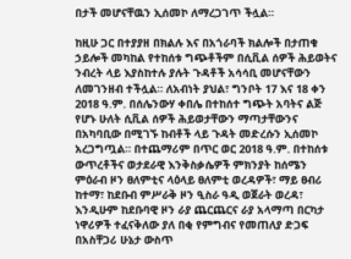በታች መሆናቸዉን ኢሰመኮ ለማረጋገጥ ችሏል።

ከዚሁ ጋር በተያያዘ በክልሉ እና በአጎራባች ክልሎች በታጠቁ ኃይሎች መካከል የተከሰቱ ግጭቶችም በሲቪል ሰዎች ሕይወትና ንብረት ላይ እያስከተሉ ያሉት ጉዳቶች አሳሳቢ መሆናቸውን ለመገንዘብ ተችሏል። ለአብነት ያህል፣ ግንቦት 17 እና 18 ቀን 2018 ዓ.ም. በሰሌንውሃ ቀበሌ በተከሰተ ግጭት አባትና ልጅ የሆኑ ሁለት ሲቪል ሰዎች ሕይወታቸውን ማጣታቸውንና በአካባቢው በሚገኙ ከብቶች ላይ ጉዳት መድረሱን ኢሰመኮ አረጋግጧል። በተጨማሪም በጥር ወር 2018 ዓ.ም. በተከሰቱ ውጥረቶችና ወታደራዊ እንቅስቃሴዎች ምክንያት ከሰሜን ምዕራብ ዞን ፀለምቲና ላዕላይ ፀለምቲ ወረዳዎች፣ ማይ ፀብሪ ከተማ፣ ከደቡብ ምሥራቅ ዞን ዒስራ ዓዲ ወጀራት ወረዳ፣ እንዲሁም ከደቡባዊ ዞን ራያ ጨርጨርና ራያ አላማጣ በርካታ ነዋሪዎች ተፈናቅለው ያለ በቂ የምግብና የመጠለያ ድጋፍ በአስቸጋሪ ሁኔታ ውስጥ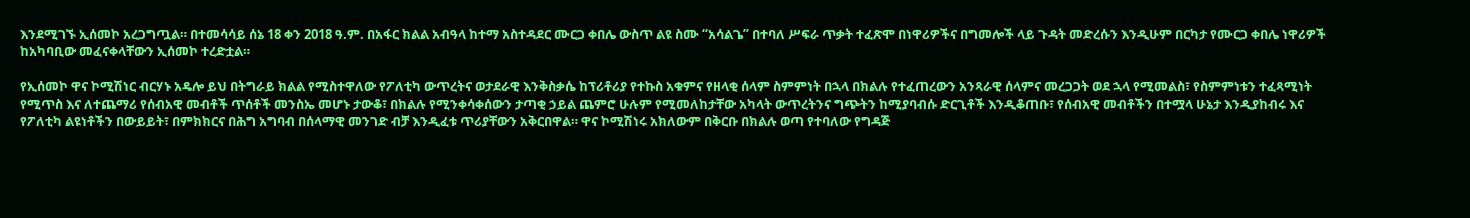እንደሚገኙ ኢሰመኮ አረጋግጧል። በተመሳሳይ ሰኔ 18 ቀን 2018 ዓ.ም. በአፋር ክልል አብዓላ ከተማ አስተዳደር ሙርጋ ቀበሌ ውስጥ ልዩ ስሙ “አሳልጌ” በተባለ ሥፍራ ጥቃት ተፈጽሞ በነዋሪዎችና በግመሎች ላይ ጉዳት መድረሱን እንዲሁም በርካታ የሙርጋ ቀበሌ ነዋሪዎች ከአካባቢው መፈናቀላቸውን ኢሰመኮ ተረድቷል።

የኢሰመኮ ዋና ኮሚሽነር ብርሃኑ አዴሎ ይህ በትግራይ ክልል የሚስተዋለው የፖለቲካ ውጥረትና ወታደራዊ እንቅስቃሴ ከፕሪቶሪያ የተኩስ አቁምና የዘላቂ ሰላም ስምምነት በኋላ በክልሉ የተፈጠረውን አንጻራዊ ሰላምና መረጋጋት ወደ ኋላ የሚመልስ፣ የስምምነቱን ተፈጻሚነት የሚጥስ እና ለተጨማሪ የሰብአዊ መብቶች ጥሰቶች መንስኤ መሆኑ ታውቆ፣ በክልሉ የሚንቀሳቀሰውን ታጣቂ ኃይል ጨምሮ ሁሉም የሚመለከታቸው አካላት ውጥረትንና ግጭትን ከሚያባብሱ ድርጊቶች እንዲቆጠቡ፣ የሰብአዊ መብቶችን በተሟላ ሁኔታ እንዲያከብሩ እና የፖለቲካ ልዩነቶችን በውይይት፣ በምክክርና በሕግ አግባብ በሰላማዊ መንገድ ብቻ እንዲፈቱ ጥሪያቸውን አቅርበዋል። ዋና ኮሚሽነሩ አክለውም በቅርቡ በክልሉ ወጣ የተባለው የግዳጅ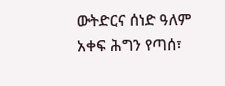ውትድርና ሰነድ ዓለም አቀፍ ሕግን የጣሰ፣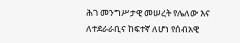ሕገ መንግሥታዊ መሠረት የሌለው እና ለተደራራቢና ከፍተኛ ለሆነ የሰብአዊ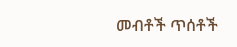መብቶች ጥሰቶች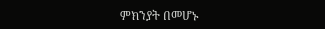ምክንያት በመሆኑ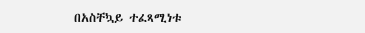በአስቸኳይ ተፈጻሚነቱ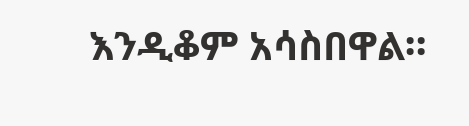እንዲቆም አሳስበዋል።